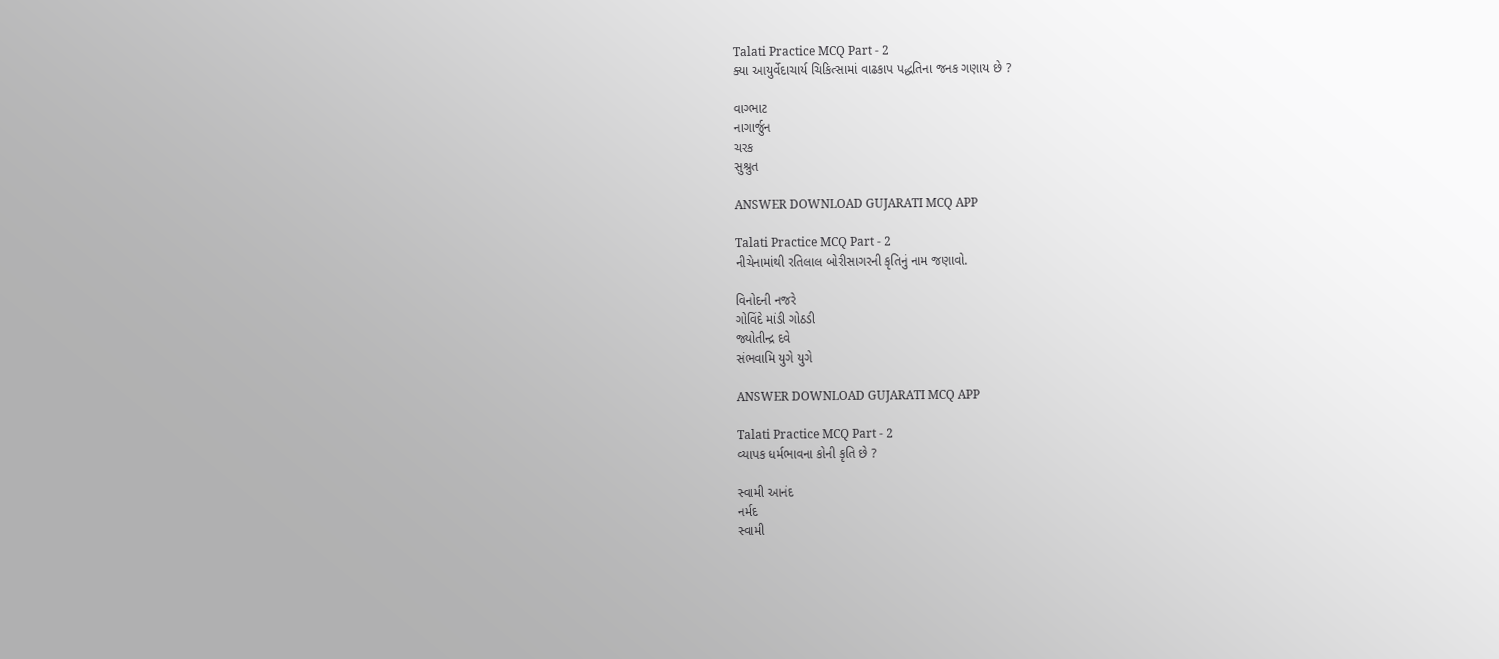Talati Practice MCQ Part - 2
ક્યા આયુર્વેદાચાર્ય ચિકિત્સામાં વાઢકાપ પદ્ધતિના જનક ગણાય છે ?

વાગ્ભાટ
નાગાર્જુન
ચરક
સુશ્રુત

ANSWER DOWNLOAD GUJARATI MCQ APP

Talati Practice MCQ Part - 2
નીચેનામાંથી રતિલાલ બોરીસાગરની કૃતિનું નામ જણાવો.

વિનોદની નજરે
ગોવિંદે માંડી ગોઠડી
જ્યોતીન્દ્ર દવે
સંભવામિ યુગે યુગે

ANSWER DOWNLOAD GUJARATI MCQ APP

Talati Practice MCQ Part - 2
વ્યાપક ધર્મભાવના કોની કૃતિ છે ?

સ્વામી આનંદ
નર્મદ
સ્વામી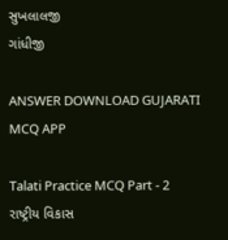સુખલાલજી
ગાંધીજી

ANSWER DOWNLOAD GUJARATI MCQ APP

Talati Practice MCQ Part - 2
રાષ્ટ્રીય વિકાસ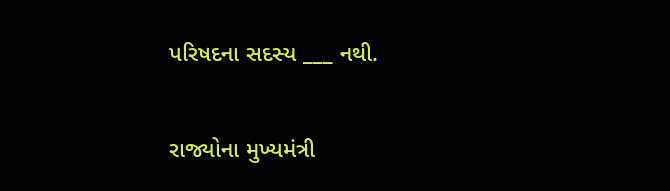પરિષદના સદસ્ય ___ નથી.

રાજ્યોના મુખ્યમંત્રી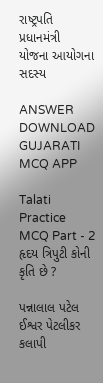રાષ્ટ્રપતિ
પ્રધાનમંત્રી
યોજના આયોગના સદસ્ય

ANSWER DOWNLOAD GUJARATI MCQ APP

Talati Practice MCQ Part - 2
હૃદય ત્રિપુટી કોની કૃતિ છે ?

પન્નાલાલ પટેલ
ઈશ્વર પેટલીકર
કલાપી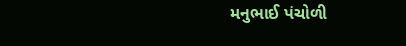મનુભાઈ પંચોળી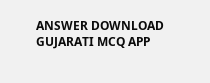ANSWER DOWNLOAD GUJARATI MCQ APP